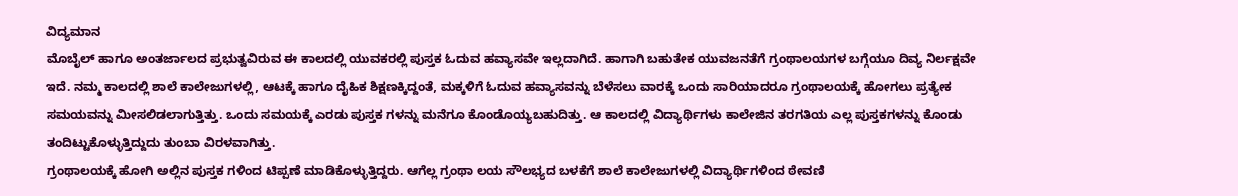ವಿದ್ಯಮಾನ
ಮೊಬೈಲ್ ಹಾಗೂ ಅಂತರ್ಜಾಲದ ಪ್ರಭುತ್ವವಿರುವ ಈ ಕಾಲದಲ್ಲಿ ಯುವಕರಲ್ಲಿ ಪುಸ್ತಕ ಓದುವ ಹವ್ಯಾಸವೇ ಇಲ್ಲದಾಗಿದೆ. ಹಾಗಾಗಿ ಬಹುತೇಕ ಯುವಜನತೆಗೆ ಗ್ರಂಥಾಲಯಗಳ ಬಗ್ಗೆಯೂ ದಿವ್ಯ ನಿರ್ಲಕ್ಷವೇ ಇದೆ. ನಮ್ಮ ಕಾಲದಲ್ಲಿ ಶಾಲೆ ಕಾಲೇಜುಗಳಲ್ಲಿ, ಆಟಕ್ಕೆ ಹಾಗೂ ದೈಹಿಕ ಶಿಕ್ಷಣಕ್ಕಿದ್ದಂತೆ, ಮಕ್ಕಳಿಗೆ ಓದುವ ಹವ್ಯಾಸವನ್ನು ಬೆಳೆಸಲು ವಾರಕ್ಕೆ ಒಂದು ಸಾರಿಯಾದರೂ ಗ್ರಂಥಾಲಯಕ್ಕೆ ಹೋಗಲು ಪ್ರತ್ಯೇಕ ಸಮಯವನ್ನು ಮೀಸಲಿಡಲಾಗುತ್ತಿತ್ತು. ಒಂದು ಸಮಯಕ್ಕೆ ಎರಡು ಪುಸ್ತಕ ಗಳನ್ನು ಮನೆಗೂ ಕೊಂಡೊಯ್ಯಬಹುದಿತ್ತು. ಆ ಕಾಲದಲ್ಲಿ ವಿದ್ಯಾರ್ಥಿಗಳು ಕಾಲೇಜಿನ ತರಗತಿಯ ಎಲ್ಲ ಪುಸ್ತಕಗಳನ್ನು ಕೊಂಡು ತಂದಿಟ್ಟುಕೊಳ್ಳುತ್ತಿದ್ದುದು ತುಂಬಾ ವಿರಳವಾಗಿತ್ತು.
ಗ್ರಂಥಾಲಯಕ್ಕೆ ಹೋಗಿ ಅಲ್ಲಿನ ಪುಸ್ತಕ ಗಳಿಂದ ಟಿಪ್ಪಣೆ ಮಾಡಿಕೊಳ್ಳುತ್ತಿದ್ದರು. ಆಗೆಲ್ಲ ಗ್ರಂಥಾ ಲಯ ಸೌಲಭ್ಯದ ಬಳಕೆಗೆ ಶಾಲೆ ಕಾಲೇಜುಗಳಲ್ಲಿ ವಿದ್ಯಾರ್ಥಿಗಳಿಂದ ಠೇವಣಿ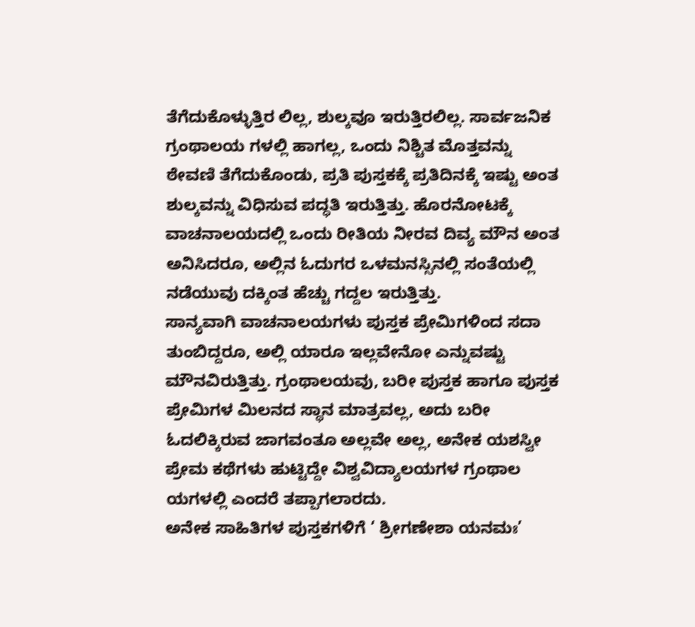ತೆಗೆದುಕೊಳ್ಳುತ್ತಿರ ಲಿಲ್ಲ, ಶುಲ್ಕವೂ ಇರುತ್ತಿರಲಿಲ್ಲ. ಸಾರ್ವಜನಿಕ ಗ್ರಂಥಾಲಯ ಗಳಲ್ಲಿ ಹಾಗಲ್ಲ, ಒಂದು ನಿಶ್ಚಿತ ಮೊತ್ತವನ್ನು ಠೇವಣಿ ತೆಗೆದುಕೊಂಡು, ಪ್ರತಿ ಪುಸ್ತಕಕ್ಕೆ ಪ್ರತಿದಿನಕ್ಕೆ ಇಷ್ಟು ಅಂತ ಶುಲ್ಕವನ್ನು ವಿಧಿಸುವ ಪದ್ಧತಿ ಇರುತ್ತಿತ್ತು. ಹೊರನೋಟಕ್ಕೆ ವಾಚನಾಲಯದಲ್ಲಿ ಒಂದು ರೀತಿಯ ನೀರವ ದಿವ್ಯ ಮೌನ ಅಂತ ಅನಿಸಿದರೂ, ಅಲ್ಲಿನ ಓದುಗರ ಒಳಮನಸ್ಸಿನಲ್ಲಿ ಸಂತೆಯಲ್ಲಿ ನಡೆಯುವು ದಕ್ಕಿಂತ ಹೆಚ್ಚು ಗದ್ದಲ ಇರುತ್ತಿತ್ತು.
ಸಾನ್ಯವಾಗಿ ವಾಚನಾಲಯಗಳು ಪುಸ್ತಕ ಪ್ರೇಮಿಗಳಿಂದ ಸದಾ ತುಂಬಿದ್ದರೂ, ಅಲ್ಲಿ ಯಾರೂ ಇಲ್ಲವೇನೋ ಎನ್ನುವಷ್ಟು ಮೌನವಿರುತ್ತಿತ್ತು. ಗ್ರಂಥಾಲಯವು, ಬರೀ ಪುಸ್ತಕ ಹಾಗೂ ಪುಸ್ತಕ ಪ್ರೇಮಿಗಳ ಮಿಲನದ ಸ್ಥಾನ ಮಾತ್ರವಲ್ಲ, ಅದು ಬರೀ ಓದಲಿಕ್ಕಿರುವ ಜಾಗವಂತೂ ಅಲ್ಲವೇ ಅಲ್ಲ, ಅನೇಕ ಯಶಸ್ವೀ ಪ್ರೇಮ ಕಥೆಗಳು ಹುಟ್ಟಿದ್ದೇ ವಿಶ್ವವಿದ್ಯಾಲಯಗಳ ಗ್ರಂಥಾಲ ಯಗಳಲ್ಲಿ ಎಂದರೆ ತಪ್ಪಾಗಲಾರದು.
ಅನೇಕ ಸಾಹಿತಿಗಳ ಪುಸ್ತಕಗಳಿಗೆ ‘ ಶ್ರೀಗಣೇಶಾ ಯನಮಃ’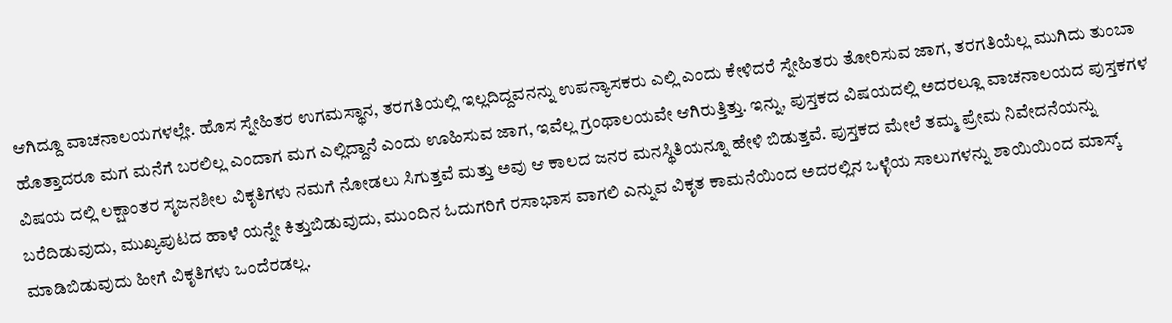ಆಗಿದ್ದೂ ವಾಚನಾಲಯಗಳಲ್ಲೇ. ಹೊಸ ಸ್ನೇಹಿತರ ಉಗಮಸ್ಥಾನ, ತರಗತಿಯಲ್ಲಿ ಇಲ್ಲದಿದ್ದವನನ್ನು ಉಪನ್ಯಾಸಕರು ಎಲ್ಲಿ ಎಂದು ಕೇಳಿದರೆ ಸ್ನೇಹಿತರು ತೋರಿಸುವ ಜಾಗ, ತರಗತಿಯೆಲ್ಲ ಮುಗಿದು ತುಂಬಾ ಹೊತ್ತಾದರೂ ಮಗ ಮನೆಗೆ ಬರಲಿಲ್ಲ ಎಂದಾಗ ಮಗ ಎಲ್ಲಿದ್ದಾನೆ ಎಂದು ಊಹಿಸುವ ಜಾಗ, ಇವೆಲ್ಲ ಗ್ರಂಥಾಲಯವೇ ಆಗಿರುತ್ತಿತ್ತು. ಇನ್ನು, ಪುಸ್ತಕದ ವಿಷಯದಲ್ಲಿ ಅದರಲ್ಲೂ ವಾಚನಾಲಯದ ಪುಸ್ತಕಗಳ ವಿಷಯ ದಲ್ಲಿ ಲಕ್ಷಾಂತರ ಸೃಜನಶೀಲ ವಿಕೃತಿಗಳು ನಮಗೆ ನೋಡಲು ಸಿಗುತ್ತವೆ ಮತ್ತು ಅವು ಆ ಕಾಲದ ಜನರ ಮನಸ್ಥಿತಿಯನ್ನೂ ಹೇಳಿ ಬಿಡುತ್ತವೆ. ಪುಸ್ತಕದ ಮೇಲೆ ತಮ್ಮ ಪ್ರೇಮ ನಿವೇದನೆಯನ್ನು ಬರೆದಿಡುವುದು, ಮುಖ್ಯಪುಟದ ಹಾಳೆ ಯನ್ನೇ ಕಿತ್ತುಬಿಡುವುದು, ಮುಂದಿನ ಓದುಗರಿಗೆ ರಸಾಭಾಸ ವಾಗಲಿ ಎನ್ನುವ ವಿಕೃತ ಕಾಮನೆಯಿಂದ ಅದರಲ್ಲಿನ ಒಳ್ಳೆಯ ಸಾಲುಗಳನ್ನು ಶಾಯಿಯಿಂದ ಮಾಸ್ಕ್ ಮಾಡಿಬಿಡುವುದು ಹೀಗೆ ವಿಕೃತಿಗಳು ಒಂದೆರಡಲ್ಲ.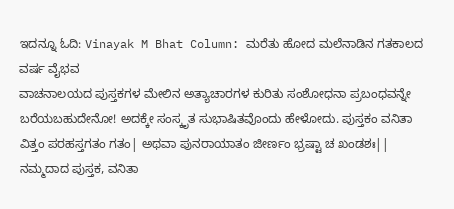ಇದನ್ನೂ ಓದಿ: Vinayak M Bhat Column: ಮರೆತು ಹೋದ ಮಲೆನಾಡಿನ ಗತಕಾಲದ ವರ್ಷ ವೈಭವ
ವಾಚನಾಲಯದ ಪುಸ್ತಕಗಳ ಮೇಲಿನ ಅತ್ಯಾಚಾರಗಳ ಕುರಿತು ಸಂಶೋಧನಾ ಪ್ರಬಂಧವನ್ನೇ ಬರೆಯಬಹುದೇನೋ! ಅದಕ್ಕೇ ಸಂಸ್ಕೃತ ಸುಭಾಷಿತವೊಂದು ಹೇಳೋದು. ಪುಸ್ತಕಂ ವನಿತಾ ವಿತ್ತಂ ಪರಹಸ್ತಗತಂ ಗತಂ| ಅಥವಾ ಪುನರಾಯಾತಂ ಜೀರ್ಣಂ ಭ್ರಷ್ಟಾ ಚ ಖಂಡಶಃ|| ನಮ್ಮದಾದ ಪುಸ್ತಕ, ವನಿತಾ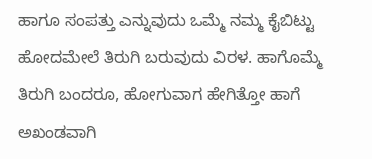ಹಾಗೂ ಸಂಪತ್ತು ಎನ್ನುವುದು ಒಮ್ಮೆ ನಮ್ಮ ಕೈಬಿಟ್ಟು ಹೋದಮೇಲೆ ತಿರುಗಿ ಬರುವುದು ವಿರಳ. ಹಾಗೊಮ್ಮೆ ತಿರುಗಿ ಬಂದರೂ, ಹೋಗುವಾಗ ಹೇಗಿತ್ತೋ ಹಾಗೆ ಅಖಂಡವಾಗಿ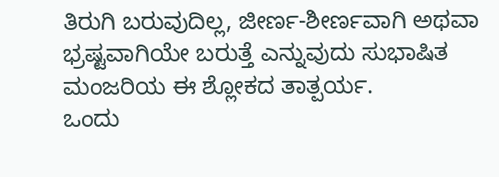ತಿರುಗಿ ಬರುವುದಿಲ್ಲ, ಜೀರ್ಣ-ಶೀರ್ಣವಾಗಿ ಅಥವಾ ಭ್ರಷ್ಟವಾಗಿಯೇ ಬರುತ್ತೆ ಎನ್ನುವುದು ಸುಭಾಷಿತ ಮಂಜರಿಯ ಈ ಶ್ಲೋಕದ ತಾತ್ಪರ್ಯ.
ಒಂದು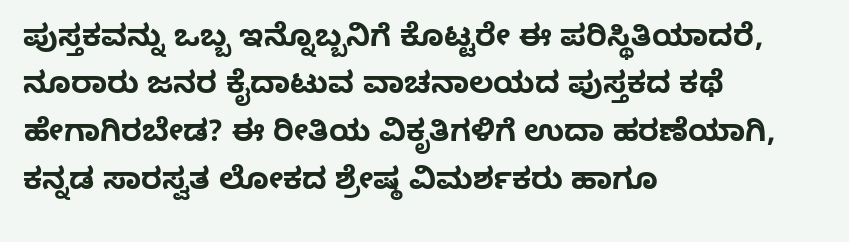ಪುಸ್ತಕವನ್ನು ಒಬ್ಬ ಇನ್ನೊಬ್ಬನಿಗೆ ಕೊಟ್ಟರೇ ಈ ಪರಿಸ್ಥಿತಿಯಾದರೆ, ನೂರಾರು ಜನರ ಕೈದಾಟುವ ವಾಚನಾಲಯದ ಪುಸ್ತಕದ ಕಥೆ ಹೇಗಾಗಿರಬೇಡ? ಈ ರೀತಿಯ ವಿಕೃತಿಗಳಿಗೆ ಉದಾ ಹರಣೆಯಾಗಿ, ಕನ್ನಡ ಸಾರಸ್ವತ ಲೋಕದ ಶ್ರೇಷ್ಠ ವಿಮರ್ಶಕರು ಹಾಗೂ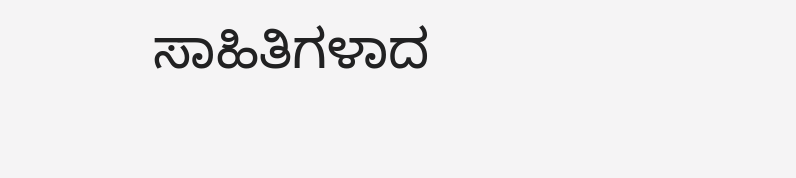ಸಾಹಿತಿಗಳಾದ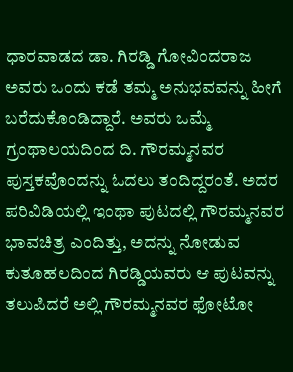ಧಾರವಾಡದ ಡಾ. ಗಿರಡ್ಡಿ ಗೋವಿಂದರಾಜ ಅವರು ಒಂದು ಕಡೆ ತಮ್ಮ ಅನುಭವವನ್ನು ಹೀಗೆ ಬರೆದುಕೊಂಡಿದ್ದಾರೆ. ಅವರು ಒಮ್ಮೆ ಗ್ರಂಥಾಲಯದಿಂದ ದಿ. ಗೌರಮ್ಮನವರ ಪುಸ್ತಕವೊಂದನ್ನು ಓದಲು ತಂದಿದ್ದರಂತೆ. ಅದರ ಪರಿವಿಡಿಯಲ್ಲಿ ಇಂಥಾ ಪುಟದಲ್ಲಿ ಗೌರಮ್ಮನವರ ಭಾವಚಿತ್ರ ಎಂದಿತ್ತು, ಅದನ್ನು ನೋಡುವ ಕುತೂಹಲದಿಂದ ಗಿರಡ್ಡಿಯವರು ಆ ಪುಟವನ್ನು ತಲುಪಿದರೆ ಅಲ್ಲಿ ಗೌರಮ್ಮನವರ ಫೋಟೋ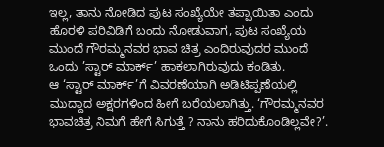ಇಲ್ಲ, ತಾನು ನೋಡಿದ ಪುಟ ಸಂಖ್ಯೆಯೇ ತಪ್ಪಾಯಿತಾ ಎಂದು ಹೊರಳಿ ಪರಿವಿಡಿಗೆ ಬಂದು ನೋಡುವಾಗ, ಪುಟ ಸಂಖ್ಯೆಯ ಮುಂದೆ ಗೌರಮ್ಮನವರ ಭಾವ ಚಿತ್ರ ಎಂದಿರುವುದರ ಮುಂದೆ ಒಂದು ’ಸ್ಟಾರ್ ಮಾರ್ಕ್’ ಹಾಕಲಾಗಿರುವುದು ಕಂಡಿತು.
ಆ ‘ಸ್ಟಾರ್ ಮಾರ್ಕ್’ಗೆ ವಿವರಣೆಯಾಗಿ ಅಡಿಟಿಪ್ಪಣೆಯಲ್ಲಿ ಮುದ್ದಾದ ಅಕ್ಷರಗಳಿಂದ ಹೀಗೆ ಬರೆಯಲಾಗಿತ್ತು. ‘ಗೌರಮ್ಮನವರ ಭಾವಚಿತ್ರ ನಿಮಗೆ ಹೇಗೆ ಸಿಗುತ್ತೆ ? ನಾನು ಹರಿದುಕೊಂಡಿಲ್ಲವೇ?’.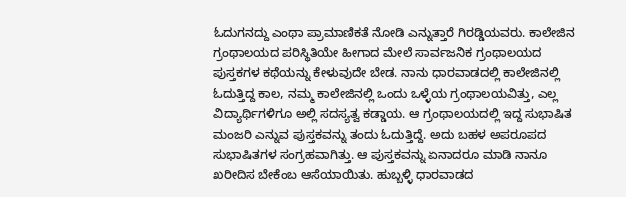ಓದುಗನದ್ದು ಎಂಥಾ ಪ್ರಾಮಾಣಿಕತೆ ನೋಡಿ ಎನ್ನುತ್ತಾರೆ ಗಿರಡ್ಡಿಯವರು. ಕಾಲೇಜಿನ ಗ್ರಂಥಾಲಯದ ಪರಿಸ್ಥಿತಿಯೇ ಹೀಗಾದ ಮೇಲೆ ಸಾರ್ವಜನಿಕ ಗ್ರಂಥಾಲಯದ ಪುಸ್ತಕಗಳ ಕಥೆಯನ್ನು ಕೇಳುವುದೇ ಬೇಡ. ನಾನು ಧಾರವಾಡದಲ್ಲಿ ಕಾಲೇಜಿನಲ್ಲಿ ಓದುತ್ತಿದ್ದ ಕಾಲ, ನಮ್ಮ ಕಾಲೇಜಿನಲ್ಲಿ ಒಂದು ಒಳ್ಳೆಯ ಗ್ರಂಥಾಲಯವಿತ್ತು, ಎಲ್ಲ ವಿದ್ಯಾರ್ಥಿಗಳಿಗೂ ಅಲ್ಲಿ ಸದಸ್ಯತ್ವ ಕಡ್ಡಾಯ. ಆ ಗ್ರಂಥಾಲಯದಲ್ಲಿ ಇದ್ದ ಸುಭಾಷಿತ ಮಂಜರಿ ಎನ್ನುವ ಪುಸ್ತಕವನ್ನು ತಂದು ಓದುತ್ತಿದ್ದೆ. ಅದು ಬಹಳ ಅಪರೂಪದ ಸುಭಾಷಿತಗಳ ಸಂಗ್ರಹವಾಗಿತ್ತು. ಆ ಪುಸ್ತಕವನ್ನು ಏನಾದರೂ ಮಾಡಿ ನಾನೂ ಖರೀದಿಸ ಬೇಕೆಂಬ ಆಸೆಯಾಯಿತು. ಹುಬ್ಬಳ್ಳಿ ಧಾರವಾಡದ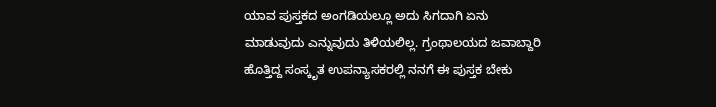ಯಾವ ಪುಸ್ತಕದ ಅಂಗಡಿಯಲ್ಲೂ ಅದು ಸಿಗದಾಗಿ ಏನು ಮಾಡುವುದು ಎನ್ನುವುದು ತಿಳಿಯಲಿಲ್ಲ. ಗ್ರಂಥಾಲಯದ ಜವಾಬ್ದಾರಿ ಹೊತ್ತಿದ್ದ ಸಂಸ್ಕೃತ ಉಪನ್ಯಾಸಕರಲ್ಲಿ ನನಗೆ ಈ ಪುಸ್ತಕ ಬೇಕು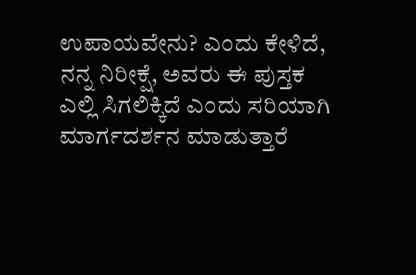ಉಪಾಯವೇನು? ಎಂದು ಕೇಳಿದೆ, ನನ್ನ ನಿರೀಕ್ಷೆ, ಅವರು ಈ ಪುಸ್ತಕ ಎಲ್ಲಿ ಸಿಗಲಿಕ್ಕಿದೆ ಎಂದು ಸರಿಯಾಗಿ ಮಾರ್ಗದರ್ಶನ ಮಾಡುತ್ತಾರೆ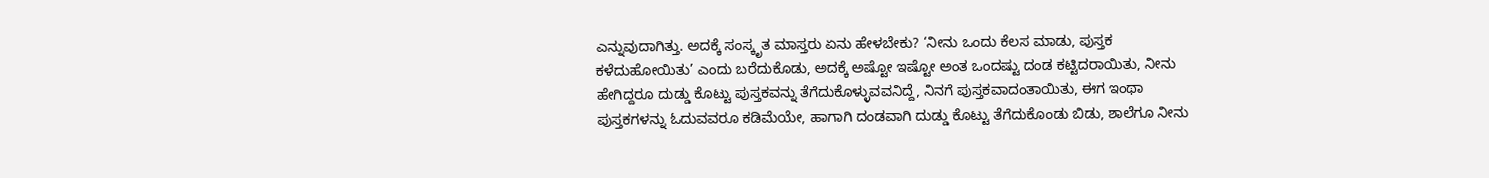ಎನ್ನುವುದಾಗಿತ್ತು. ಅದಕ್ಕೆ ಸಂಸ್ಕೃತ ಮಾಸ್ತರು ಏನು ಹೇಳಬೇಕು? ‘ನೀನು ಒಂದು ಕೆಲಸ ಮಾಡು, ಪುಸ್ತಕ ಕಳೆದುಹೋಯಿತು’ ಎಂದು ಬರೆದುಕೊಡು, ಅದಕ್ಕೆ ಅಷ್ಟೋ ಇಷ್ಟೋ ಅಂತ ಒಂದಷ್ಟು ದಂಡ ಕಟ್ಟಿದರಾಯಿತು, ನೀನು ಹೇಗಿದ್ದರೂ ದುಡ್ಡು ಕೊಟ್ಟು ಪುಸ್ತಕವನ್ನು ತೆಗೆದುಕೊಳ್ಳುವವನಿದ್ದೆ, ನಿನಗೆ ಪುಸ್ತಕವಾದಂತಾಯಿತು, ಈಗ ಇಂಥಾ ಪುಸ್ತಕಗಳನ್ನು ಓದುವವರೂ ಕಡಿಮೆಯೇ, ಹಾಗಾಗಿ ದಂಡವಾಗಿ ದುಡ್ಡು ಕೊಟ್ಟು ತೆಗೆದುಕೊಂಡು ಬಿಡು, ಶಾಲೆಗೂ ನೀನು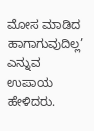ಮೋಸ ಮಾಡಿದ ಹಾಗಾಗುವುದಿಲ್ಲ’ ಎನ್ನುವ ಉಪಾಯ ಹೇಳಿದರು.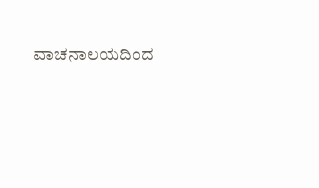ವಾಚನಾಲಯದಿಂದ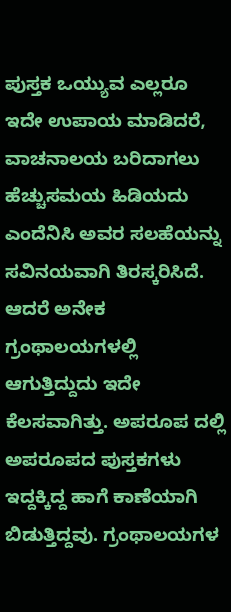ಪುಸ್ತಕ ಒಯ್ಯುವ ಎಲ್ಲರೂ ಇದೇ ಉಪಾಯ ಮಾಡಿದರೆ, ವಾಚನಾಲಯ ಬರಿದಾಗಲು ಹೆಚ್ಚುಸಮಯ ಹಿಡಿಯದು ಎಂದೆನಿಸಿ ಅವರ ಸಲಹೆಯನ್ನು ಸವಿನಯವಾಗಿ ತಿರಸ್ಕರಿಸಿದೆ. ಆದರೆ ಅನೇಕ ಗ್ರಂಥಾಲಯಗಳಲ್ಲಿ ಆಗುತ್ತಿದ್ದುದು ಇದೇ ಕೆಲಸವಾಗಿತ್ತು. ಅಪರೂಪ ದಲ್ಲಿ ಅಪರೂಪದ ಪುಸ್ತಕಗಳು ಇದ್ದಕ್ಕಿದ್ದ ಹಾಗೆ ಕಾಣೆಯಾಗಿ ಬಿಡುತ್ತಿದ್ದವು. ಗ್ರಂಥಾಲಯಗಳ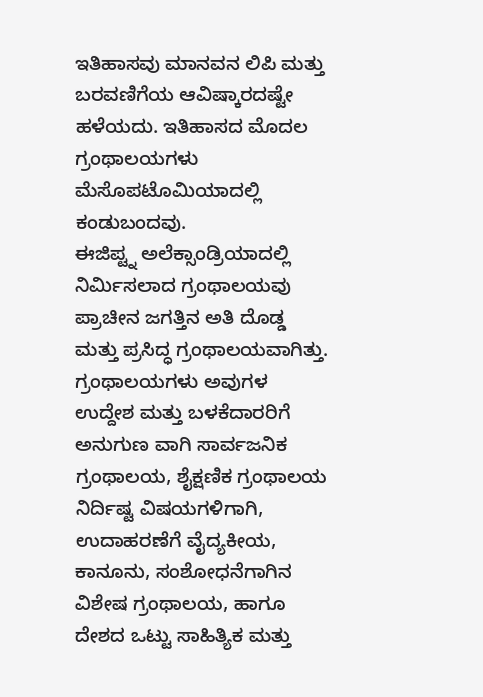ಇತಿಹಾಸವು ಮಾನವನ ಲಿಪಿ ಮತ್ತು ಬರವಣಿಗೆಯ ಆವಿಷ್ಕಾರದಷ್ಟೇ ಹಳೆಯದು. ಇತಿಹಾಸದ ಮೊದಲ ಗ್ರಂಥಾಲಯಗಳು ಮೆಸೊಪಟೊಮಿಯಾದಲ್ಲಿ ಕಂಡುಬಂದವು.
ಈಜಿಪ್ಟ್ನ ಅಲೆಕ್ಸಾಂಡ್ರಿಯಾದಲ್ಲಿ ನಿರ್ಮಿಸಲಾದ ಗ್ರಂಥಾಲಯವು ಪ್ರಾಚೀನ ಜಗತ್ತಿನ ಅತಿ ದೊಡ್ಡ ಮತ್ತು ಪ್ರಸಿದ್ಧ ಗ್ರಂಥಾಲಯವಾಗಿತ್ತು. ಗ್ರಂಥಾಲಯಗಳು ಅವುಗಳ ಉದ್ದೇಶ ಮತ್ತು ಬಳಕೆದಾರರಿಗೆ ಅನುಗುಣ ವಾಗಿ ಸಾರ್ವಜನಿಕ ಗ್ರಂಥಾಲಯ, ಶೈಕ್ಷಣಿಕ ಗ್ರಂಥಾಲಯ ನಿರ್ದಿಷ್ಟ ವಿಷಯಗಳಿಗಾಗಿ, ಉದಾಹರಣೆಗೆ ವೈದ್ಯಕೀಯ, ಕಾನೂನು, ಸಂಶೋಧನೆಗಾಗಿನ ವಿಶೇಷ ಗ್ರಂಥಾಲಯ, ಹಾಗೂ ದೇಶದ ಒಟ್ಟು ಸಾಹಿತ್ಯಿಕ ಮತ್ತು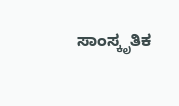ಸಾಂಸ್ಕೃತಿಕ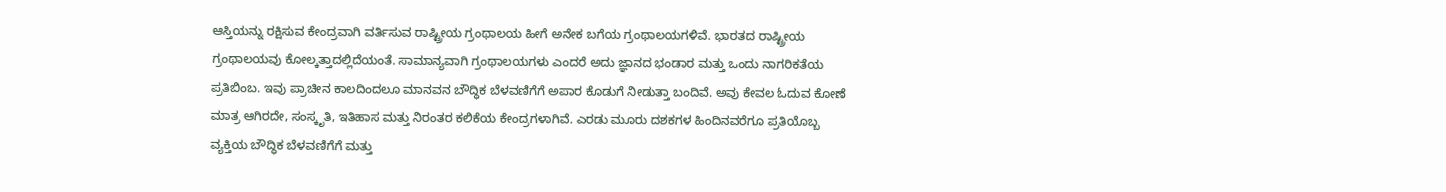ಆಸ್ತಿಯನ್ನು ರಕ್ಷಿಸುವ ಕೇಂದ್ರವಾಗಿ ವರ್ತಿಸುವ ರಾಷ್ಟ್ರೀಯ ಗ್ರಂಥಾಲಯ ಹೀಗೆ ಅನೇಕ ಬಗೆಯ ಗ್ರಂಥಾಲಯಗಳಿವೆ. ಭಾರತದ ರಾಷ್ಟ್ರೀಯ ಗ್ರಂಥಾಲಯವು ಕೋಲ್ಕತ್ತಾದಲ್ಲಿದೆಯಂತೆ. ಸಾಮಾನ್ಯವಾಗಿ ಗ್ರಂಥಾಲಯಗಳು ಎಂದರೆ ಅದು ಜ್ಞಾನದ ಭಂಡಾರ ಮತ್ತು ಒಂದು ನಾಗರಿಕತೆಯ ಪ್ರತಿಬಿಂಬ. ಇವು ಪ್ರಾಚೀನ ಕಾಲದಿಂದಲೂ ಮಾನವನ ಬೌದ್ಧಿಕ ಬೆಳವಣಿಗೆಗೆ ಅಪಾರ ಕೊಡುಗೆ ನೀಡುತ್ತಾ ಬಂದಿವೆ. ಅವು ಕೇವಲ ಓದುವ ಕೋಣೆ ಮಾತ್ರ ಆಗಿರದೇ, ಸಂಸ್ಕೃತಿ, ಇತಿಹಾಸ ಮತ್ತು ನಿರಂತರ ಕಲಿಕೆಯ ಕೇಂದ್ರಗಳಾಗಿವೆ. ಎರಡು ಮೂರು ದಶಕಗಳ ಹಿಂದಿನವರೆಗೂ ಪ್ರತಿಯೊಬ್ಬ ವ್ಯಕ್ತಿಯ ಬೌದ್ಧಿಕ ಬೆಳವಣಿಗೆಗೆ ಮತ್ತು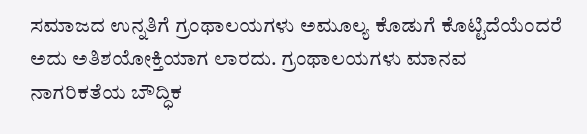ಸಮಾಜದ ಉನ್ನತಿಗೆ ಗ್ರಂಥಾಲಯಗಳು ಅಮೂಲ್ಯ ಕೊಡುಗೆ ಕೊಟ್ಟಿದೆಯೆಂದರೆ ಅದು ಅತಿಶಯೋಕ್ತಿಯಾಗ ಲಾರದು. ಗ್ರಂಥಾಲಯಗಳು ಮಾನವ ನಾಗರಿಕತೆಯ ಬೌದ್ಧಿಕ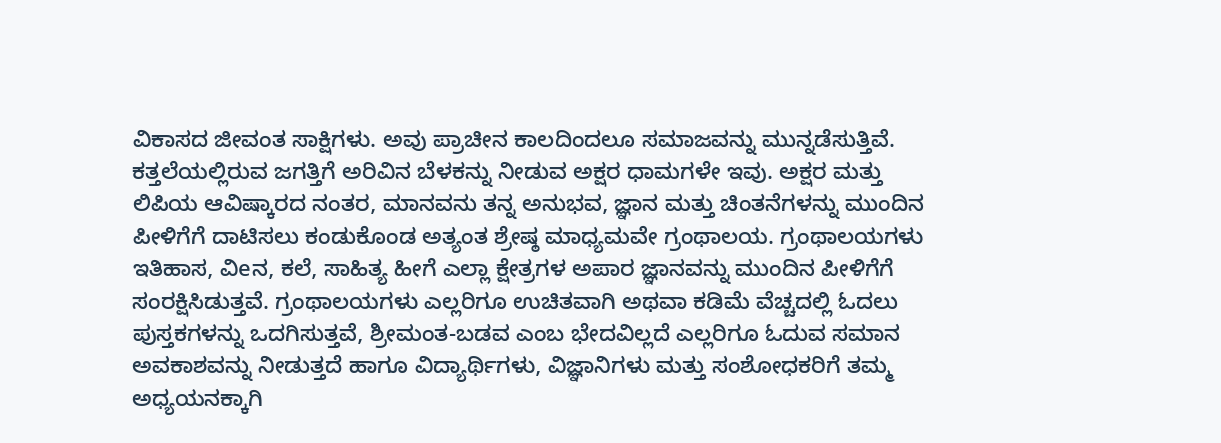ವಿಕಾಸದ ಜೀವಂತ ಸಾಕ್ಷಿಗಳು. ಅವು ಪ್ರಾಚೀನ ಕಾಲದಿಂದಲೂ ಸಮಾಜವನ್ನು ಮುನ್ನಡೆಸುತ್ತಿವೆ. ಕತ್ತಲೆಯಲ್ಲಿರುವ ಜಗತ್ತಿಗೆ ಅರಿವಿನ ಬೆಳಕನ್ನು ನೀಡುವ ಅಕ್ಷರ ಧಾಮಗಳೇ ಇವು. ಅಕ್ಷರ ಮತ್ತು ಲಿಪಿಯ ಆವಿಷ್ಕಾರದ ನಂತರ, ಮಾನವನು ತನ್ನ ಅನುಭವ, ಜ್ಞಾನ ಮತ್ತು ಚಿಂತನೆಗಳನ್ನು ಮುಂದಿನ ಪೀಳಿಗೆಗೆ ದಾಟಿಸಲು ಕಂಡುಕೊಂಡ ಅತ್ಯಂತ ಶ್ರೇಷ್ಠ ಮಾಧ್ಯಮವೇ ಗ್ರಂಥಾಲಯ. ಗ್ರಂಥಾಲಯಗಳು ಇತಿಹಾಸ, ವಿeನ, ಕಲೆ, ಸಾಹಿತ್ಯ ಹೀಗೆ ಎಲ್ಲಾ ಕ್ಷೇತ್ರಗಳ ಅಪಾರ ಜ್ಞಾನವನ್ನು ಮುಂದಿನ ಪೀಳಿಗೆಗೆ ಸಂರಕ್ಷಿಸಿಡುತ್ತವೆ. ಗ್ರಂಥಾಲಯಗಳು ಎಲ್ಲರಿಗೂ ಉಚಿತವಾಗಿ ಅಥವಾ ಕಡಿಮೆ ವೆಚ್ಚದಲ್ಲಿ ಓದಲು ಪುಸ್ತಕಗಳನ್ನು ಒದಗಿಸುತ್ತವೆ, ಶ್ರೀಮಂತ-ಬಡವ ಎಂಬ ಭೇದವಿಲ್ಲದೆ ಎಲ್ಲರಿಗೂ ಓದುವ ಸಮಾನ ಅವಕಾಶವನ್ನು ನೀಡುತ್ತದೆ ಹಾಗೂ ವಿದ್ಯಾರ್ಥಿಗಳು, ವಿಜ್ಞಾನಿಗಳು ಮತ್ತು ಸಂಶೋಧಕರಿಗೆ ತಮ್ಮ ಅಧ್ಯಯನಕ್ಕಾಗಿ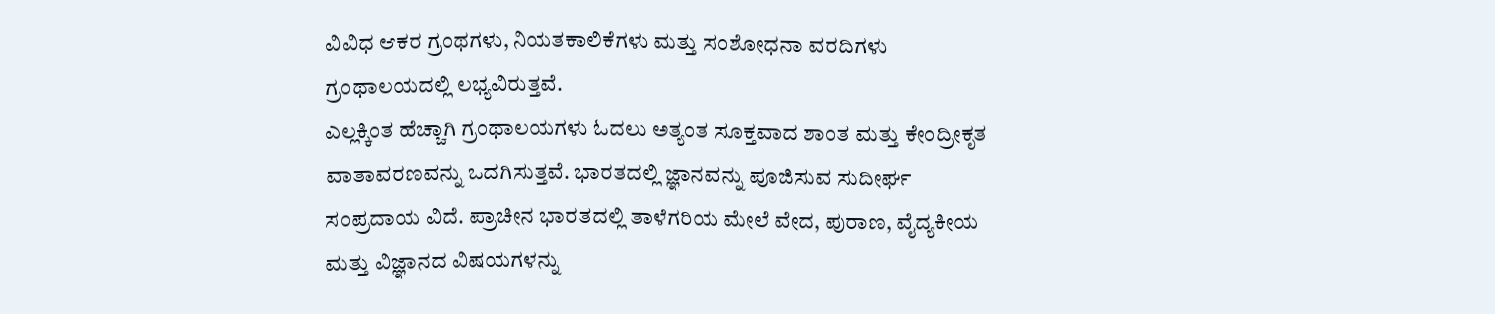ವಿವಿಧ ಆಕರ ಗ್ರಂಥಗಳು, ನಿಯತಕಾಲಿಕೆಗಳು ಮತ್ತು ಸಂಶೋಧನಾ ವರದಿಗಳು ಗ್ರಂಥಾಲಯದಲ್ಲಿ ಲಭ್ಯವಿರುತ್ತವೆ.
ಎಲ್ಲಕ್ಕಿಂತ ಹೆಚ್ಚಾಗಿ ಗ್ರಂಥಾಲಯಗಳು ಓದಲು ಅತ್ಯಂತ ಸೂಕ್ತವಾದ ಶಾಂತ ಮತ್ತು ಕೇಂದ್ರೀಕೃತ ವಾತಾವರಣವನ್ನು ಒದಗಿಸುತ್ತವೆ. ಭಾರತದಲ್ಲಿ ಜ್ಞಾನವನ್ನು ಪೂಜಿಸುವ ಸುದೀರ್ಘ ಸಂಪ್ರದಾಯ ವಿದೆ. ಪ್ರಾಚೀನ ಭಾರತದಲ್ಲಿ ತಾಳೆಗರಿಯ ಮೇಲೆ ವೇದ, ಪುರಾಣ, ವೈದ್ಯಕೀಯ ಮತ್ತು ವಿಜ್ಞಾನದ ವಿಷಯಗಳನ್ನು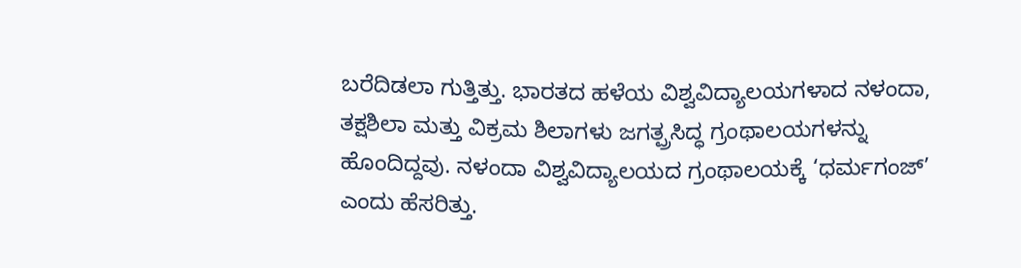ಬರೆದಿಡಲಾ ಗುತ್ತಿತ್ತು. ಭಾರತದ ಹಳೆಯ ವಿಶ್ವವಿದ್ಯಾಲಯಗಳಾದ ನಳಂದಾ, ತಕ್ಷಶಿಲಾ ಮತ್ತು ವಿಕ್ರಮ ಶಿಲಾಗಳು ಜಗತ್ಪ್ರಸಿದ್ಧ ಗ್ರಂಥಾಲಯಗಳನ್ನು ಹೊಂದಿದ್ದವು. ನಳಂದಾ ವಿಶ್ವವಿದ್ಯಾಲಯದ ಗ್ರಂಥಾಲಯಕ್ಕೆ ‘ಧರ್ಮಗಂಜ್’ ಎಂದು ಹೆಸರಿತ್ತು.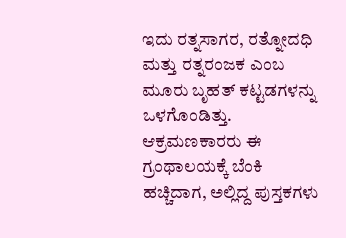ಇದು ರತ್ನಸಾಗರ, ರತ್ನೋದಧಿ ಮತ್ತು ರತ್ನರಂಜಕ ಎಂಬ ಮೂರು ಬೃಹತ್ ಕಟ್ಟಡಗಳನ್ನು ಒಳಗೊಂಡಿತ್ತು. ಆಕ್ರಮಣಕಾರರು ಈ ಗ್ರಂಥಾಲಯಕ್ಕೆ ಬೆಂಕಿ ಹಚ್ಚಿದಾಗ, ಅಲ್ಲಿದ್ದ ಪುಸ್ತಕಗಳು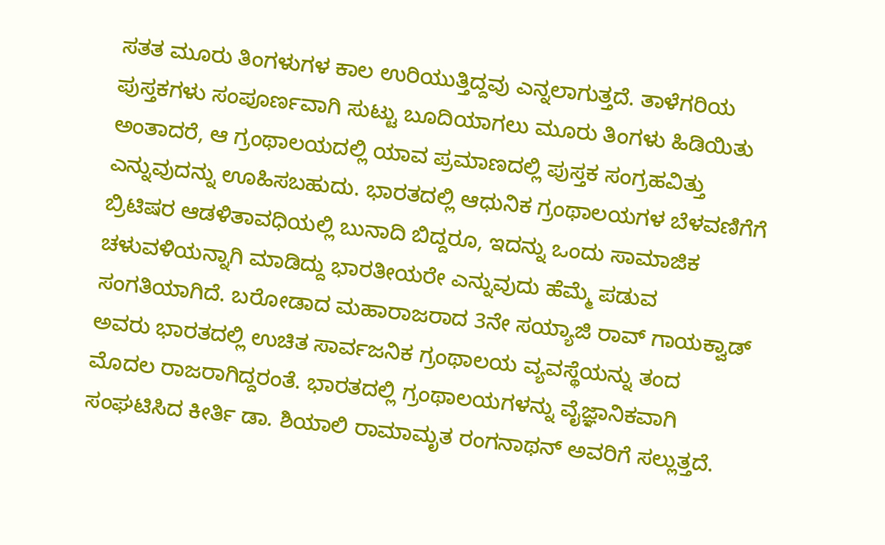ಸತತ ಮೂರು ತಿಂಗಳುಗಳ ಕಾಲ ಉರಿಯುತ್ತಿದ್ದವು ಎನ್ನಲಾಗುತ್ತದೆ. ತಾಳೆಗರಿಯ ಪುಸ್ತಕಗಳು ಸಂಪೂರ್ಣವಾಗಿ ಸುಟ್ಟು ಬೂದಿಯಾಗಲು ಮೂರು ತಿಂಗಳು ಹಿಡಿಯಿತು ಅಂತಾದರೆ, ಆ ಗ್ರಂಥಾಲಯದಲ್ಲಿ ಯಾವ ಪ್ರಮಾಣದಲ್ಲಿ ಪುಸ್ತಕ ಸಂಗ್ರಹವಿತ್ತು ಎನ್ನುವುದನ್ನು ಊಹಿಸಬಹುದು. ಭಾರತದಲ್ಲಿ ಆಧುನಿಕ ಗ್ರಂಥಾಲಯಗಳ ಬೆಳವಣಿಗೆಗೆ ಬ್ರಿಟಿಷರ ಆಡಳಿತಾವಧಿಯಲ್ಲಿ ಬುನಾದಿ ಬಿದ್ದರೂ, ಇದನ್ನು ಒಂದು ಸಾಮಾಜಿಕ ಚಳುವಳಿಯನ್ನಾಗಿ ಮಾಡಿದ್ದು ಭಾರತೀಯರೇ ಎನ್ನುವುದು ಹೆಮ್ಮೆ ಪಡುವ ಸಂಗತಿಯಾಗಿದೆ. ಬರೋಡಾದ ಮಹಾರಾಜರಾದ 3ನೇ ಸಯ್ಯಾಜಿ ರಾವ್ ಗಾಯಕ್ವಾಡ್ ಅವರು ಭಾರತದಲ್ಲಿ ಉಚಿತ ಸಾರ್ವಜನಿಕ ಗ್ರಂಥಾಲಯ ವ್ಯವಸ್ಥೆಯನ್ನು ತಂದ ಮೊದಲ ರಾಜರಾಗಿದ್ದರಂತೆ. ಭಾರತದಲ್ಲಿ ಗ್ರಂಥಾಲಯಗಳನ್ನು ವೈಜ್ಞಾನಿಕವಾಗಿ ಸಂಘಟಿಸಿದ ಕೀರ್ತಿ ಡಾ. ಶಿಯಾಲಿ ರಾಮಾಮೃತ ರಂಗನಾಥನ್ ಅವರಿಗೆ ಸಲ್ಲುತ್ತದೆ.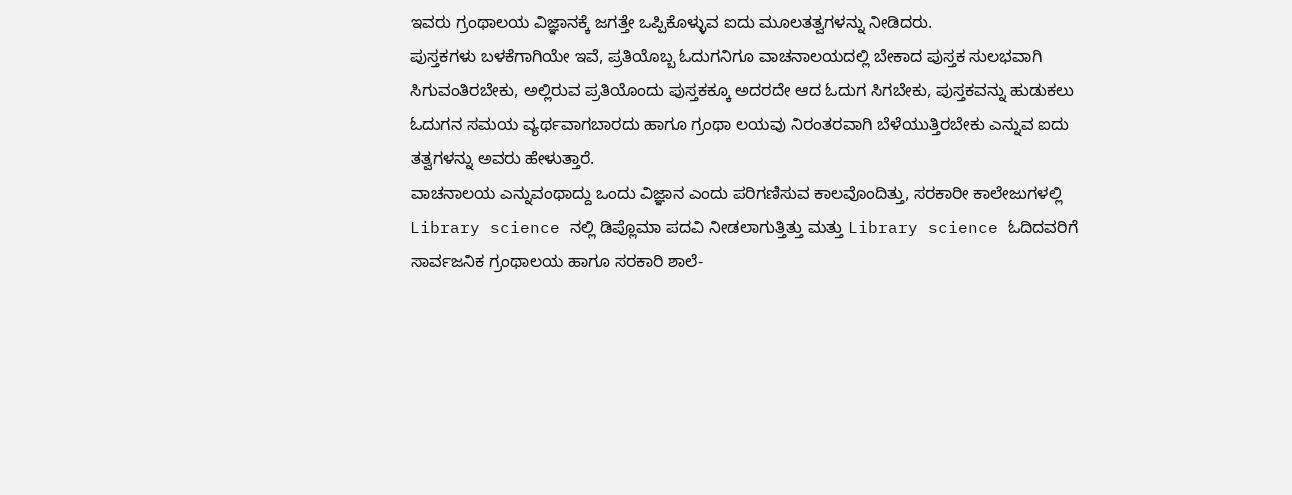ಇವರು ಗ್ರಂಥಾಲಯ ವಿಜ್ಞಾನಕ್ಕೆ ಜಗತ್ತೇ ಒಪ್ಪಿಕೊಳ್ಳುವ ಐದು ಮೂಲತತ್ವಗಳನ್ನು ನೀಡಿದರು.
ಪುಸ್ತಕಗಳು ಬಳಕೆಗಾಗಿಯೇ ಇವೆ, ಪ್ರತಿಯೊಬ್ಬ ಓದುಗನಿಗೂ ವಾಚನಾಲಯದಲ್ಲಿ ಬೇಕಾದ ಪುಸ್ತಕ ಸುಲಭವಾಗಿ ಸಿಗುವಂತಿರಬೇಕು, ಅಲ್ಲಿರುವ ಪ್ರತಿಯೊಂದು ಪುಸ್ತಕಕ್ಕೂ ಅದರದೇ ಆದ ಓದುಗ ಸಿಗಬೇಕು, ಪುಸ್ತಕವನ್ನು ಹುಡುಕಲು ಓದುಗನ ಸಮಯ ವ್ಯರ್ಥವಾಗಬಾರದು ಹಾಗೂ ಗ್ರಂಥಾ ಲಯವು ನಿರಂತರವಾಗಿ ಬೆಳೆಯುತ್ತಿರಬೇಕು ಎನ್ನುವ ಐದು ತತ್ವಗಳನ್ನು ಅವರು ಹೇಳುತ್ತಾರೆ.
ವಾಚನಾಲಯ ಎನ್ನುವಂಥಾದ್ದು ಒಂದು ವಿಜ್ಞಾನ ಎಂದು ಪರಿಗಣಿಸುವ ಕಾಲವೊಂದಿತ್ತು, ಸರಕಾರೀ ಕಾಲೇಜುಗಳಲ್ಲಿ Library science ನಲ್ಲಿ ಡಿಪ್ಲೊಮಾ ಪದವಿ ನೀಡಲಾಗುತ್ತಿತ್ತು ಮತ್ತು Library science ಓದಿದವರಿಗೆ ಸಾರ್ವಜನಿಕ ಗ್ರಂಥಾಲಯ ಹಾಗೂ ಸರಕಾರಿ ಶಾಲೆ-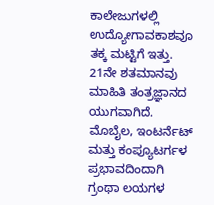ಕಾಲೇಜುಗಳಲ್ಲಿ ಉದ್ಯೋಗಾವಕಾಶವೂ ತಕ್ಕ ಮಟ್ಟಿಗೆ ಇತ್ತು. 21ನೇ ಶತಮಾನವು ಮಾಹಿತಿ ತಂತ್ರಜ್ಞಾನದ ಯುಗವಾಗಿದೆ. ಮೊಬೈಲ, ಇಂಟರ್ನೆಟ್ ಮತ್ತು ಕಂಪ್ಯೂಟರ್ಗಳ ಪ್ರಭಾವದಿಂದಾಗಿ ಗ್ರಂಥಾ ಲಯಗಳ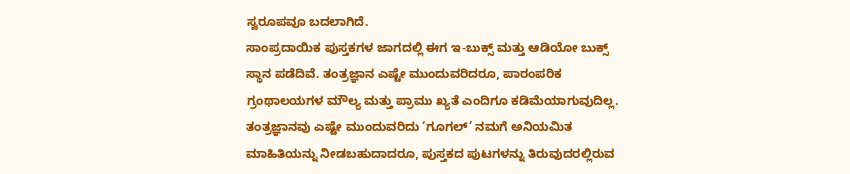ಸ್ವರೂಪವೂ ಬದಲಾಗಿದೆ.
ಸಾಂಪ್ರದಾಯಿಕ ಪುಸ್ತಕಗಳ ಜಾಗದಲ್ಲಿ ಈಗ ಇ-ಬುಕ್ಸ್ ಮತ್ತು ಆಡಿಯೋ ಬುಕ್ಸ್ ಸ್ಥಾನ ಪಡೆದಿವೆ. ತಂತ್ರಜ್ಞಾನ ಎಷ್ಟೇ ಮುಂದುವರಿದರೂ, ಪಾರಂಪರಿಕ ಗ್ರಂಥಾಲಯಗಳ ಮೌಲ್ಯ ಮತ್ತು ಪ್ರಾಮು ಖ್ಯತೆ ಎಂದಿಗೂ ಕಡಿಮೆಯಾಗುವುದಿಲ್ಲ. ತಂತ್ರಜ್ಞಾನವು ಎಷ್ಟೇ ಮುಂದುವರಿದು ‘ಗೂಗಲ್’ ನಮಗೆ ಅನಿಯಮಿತ ಮಾಹಿತಿಯನ್ನು ನೀಡಬಹುದಾದರೂ, ಪುಸ್ತಕದ ಪುಟಗಳನ್ನು ತಿರುವುದರಲ್ಲಿರುವ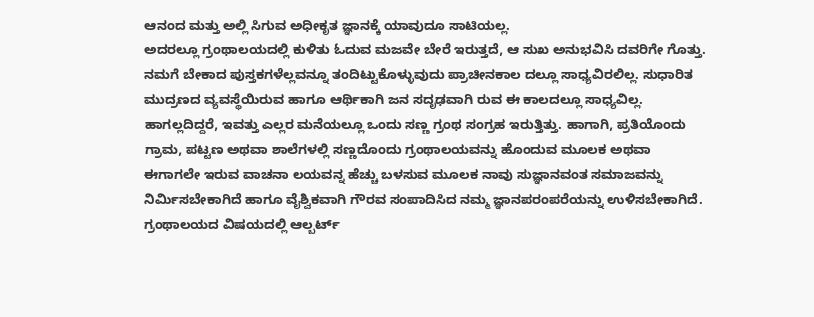ಆನಂದ ಮತ್ತು ಅಲ್ಲಿ ಸಿಗುವ ಅಧೀಕೃತ ಜ್ಞಾನಕ್ಕೆ ಯಾವುದೂ ಸಾಟಿಯಲ್ಲ.
ಅದರಲ್ಲೂ ಗ್ರಂಥಾಲಯದಲ್ಲಿ ಕುಳಿತು ಓದುವ ಮಜವೇ ಬೇರೆ ಇರುತ್ತದೆ, ಆ ಸುಖ ಅನುಭವಿಸಿ ದವರಿಗೇ ಗೊತ್ತು. ನಮಗೆ ಬೇಕಾದ ಪುಸ್ತಕಗಳೆಲ್ಲವನ್ನೂ ತಂದಿಟ್ಟುಕೊಳ್ಳುವುದು ಪ್ರಾಚೀನಕಾಲ ದಲ್ಲೂ ಸಾಧ್ಯವಿರಲಿಲ್ಲ. ಸುಧಾರಿತ ಮುದ್ರಣದ ವ್ಯವಸ್ಥೆಯಿರುವ ಹಾಗೂ ಆರ್ಥಿಕಾಗಿ ಜನ ಸದೃಢವಾಗಿ ರುವ ಈ ಕಾಲದಲ್ಲೂ ಸಾಧ್ಯವಿಲ್ಲ. ಹಾಗಲ್ಲದಿದ್ದರೆ, ಇವತ್ತು ಎಲ್ಲರ ಮನೆಯಲ್ಲೂ ಒಂದು ಸಣ್ಣ ಗ್ರಂಥ ಸಂಗ್ರಹ ಇರುತ್ತಿತ್ತು. ಹಾಗಾಗಿ, ಪ್ರತಿಯೊಂದು ಗ್ರಾಮ, ಪಟ್ಟಣ ಅಥವಾ ಶಾಲೆಗಳಲ್ಲಿ ಸಣ್ಣದೊಂದು ಗ್ರಂಥಾಲಯವನ್ನು ಹೊಂದುವ ಮೂಲಕ ಅಥವಾ ಈಗಾಗಲೇ ಇರುವ ವಾಚನಾ ಲಯವನ್ನ ಹೆಚ್ಚು ಬಳಸುವ ಮೂಲಕ ನಾವು ಸುಜ್ಞಾನವಂತ ಸಮಾಜವನ್ನು ನಿರ್ಮಿಸಬೇಕಾಗಿದೆ ಹಾಗೂ ವೈಶ್ವಿಕವಾಗಿ ಗೌರವ ಸಂಪಾದಿಸಿದ ನಮ್ಮ ಜ್ಞಾನಪರಂಪರೆಯನ್ನು ಉಳಿಸಬೇಕಾಗಿದೆ.
ಗ್ರಂಥಾಲಯದ ವಿಷಯದಲ್ಲಿ ಆಲ್ಬರ್ಟ್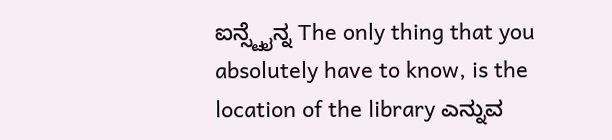ಐನ್ಸ್ಟೈನ್ನ The only thing that you absolutely have to know, is the location of the library ಎನ್ನುವ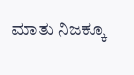ಮಾತು ನಿಜಕ್ಕೂ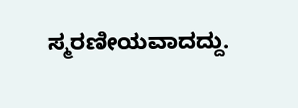ಸ್ಮರಣೀಯವಾದದ್ದು.